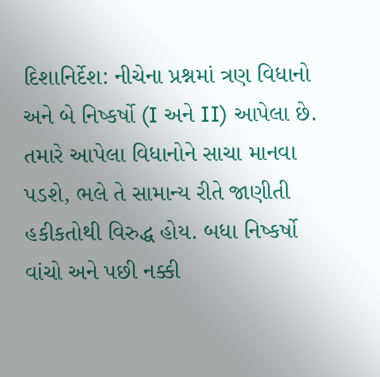દિશાનિર્દેશ: નીચેના પ્રશ્નમાં ત્રણ વિધાનો અને બે નિષ્કર્ષો (I અને II) આપેલા છે. તમારે આપેલા વિધાનોને સાચા માનવા પડશે, ભલે તે સામાન્ય રીતે જાણીતી હકીકતોથી વિરુદ્ધ હોય. બધા નિષ્કર્ષો વાંચો અને પછી નક્કી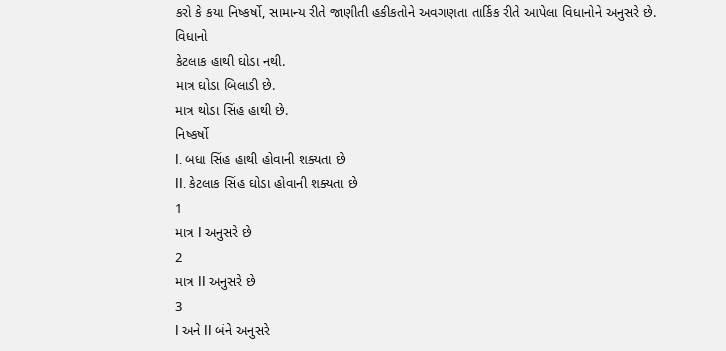કરો કે કયા નિષ્કર્ષો, સામાન્ય રીતે જાણીતી હકીકતોને અવગણતા તાર્કિક રીતે આપેલા વિધાનોને અનુસરે છે.
વિધાનો
કેટલાક હાથી ઘોડા નથી.
માત્ર ઘોડા બિલાડી છે.
માત્ર થોડા સિંહ હાથી છે.
નિષ્કર્ષો
I. બધા સિંહ હાથી હોવાની શક્યતા છે
II. કેટલાક સિંહ ઘોડા હોવાની શક્યતા છે
1
માત્ર I અનુસરે છે
2
માત્ર II અનુસરે છે
3
I અને II બંને અનુસરે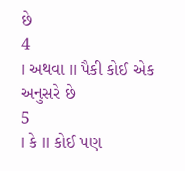છે
4
I અથવા II પૈકી કોઈ એક અનુસરે છે
5
I કે II કોઈ પણ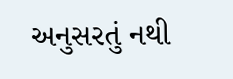અનુસરતું નથી